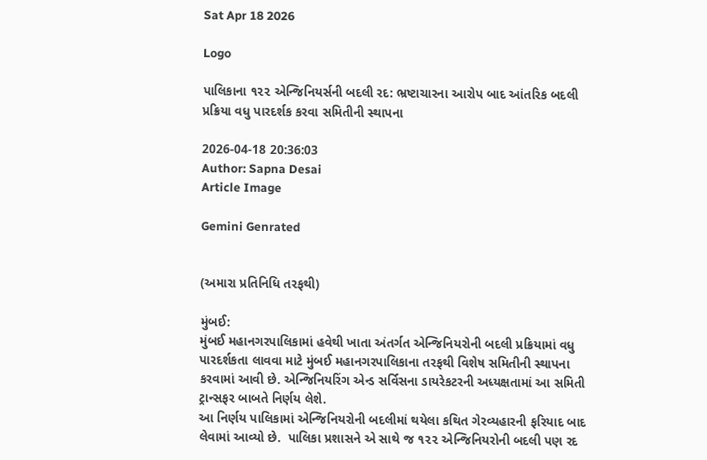Sat Apr 18 2026

Logo

પાલિકાના ૧૨૨ એન્જિનિયર્સની બદલી રદ: ભ્રષ્ટાચારના આરોપ બાદ આંતરિક બદલી પ્રક્રિયા વધુ પારદર્શક કરવા સમિતીની સ્થાપના

2026-04-18 20:36:03
Author: Sapna Desai
Article Image

Gemini Genrated


(અમારા પ્રતિનિધિ તરફથી)

મુંબઈ:
મુંબઈ મહાનગરપાલિકામાં હવેથી ખાતા અંતર્ગત એન્જિનિયરોની બદલી પ્રક્રિયામાં વધુ પારદર્શકતા લાવવા માટે મુંબઈ મહાનગરપાલિકાના તરફથી વિશેષ સમિતીની સ્થાપના કરવામાં આવી છે. એન્જિનિયરિંગ એન્ડ સર્વિસના ડાયરેકટરની અધ્યક્ષતામાં આ સમિતી ટ્રાન્સફર બાબતે નિર્ણય લેશે.
આ નિર્ણય પાલિકામાં એન્જિનિયરોની બદલીમાં થયેલા કથિત ગેરવ્યહારની ફરિયાદ બાદ લેવામાં આવ્યો છે.  પાલિકા પ્રશાસને એ સાથે જ ૧૨૨ એન્જિનિયરોની બદલી પણ રદ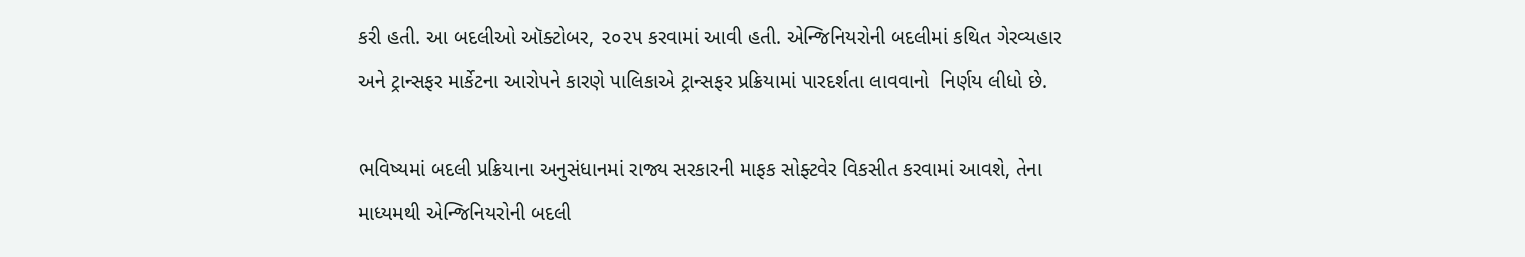કરી હતી. આ બદલીઓ ઑક્ટોબર, ૨૦૨૫ કરવામાં આવી હતી. એન્જિનિયરોની બદલીમાં કથિત ગેરવ્યહાર અને ટ્રાન્સફર માર્કેટના આરોપને કારણે પાલિકાએ ટ્રાન્સફર પ્રક્રિયામાં પારદર્શતા લાવવાનો  નિર્ણય લીધો છે.

ભવિષ્યમાં બદલી પ્રક્રિયાના અનુસંધાનમાં રાજ્ય સરકારની માફક સોફ્ટવેર વિકસીત કરવામાં આવશે, તેના માધ્યમથી એન્જિનિયરોની બદલી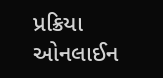પ્રક્રિયા ઓનલાઈન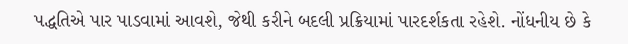પદ્ધતિએ પાર પાડવામાં આવશે, જેથી કરીને બદલી પ્રક્રિયામાં પારદર્શકતા રહેશે. નોંધનીય છે કે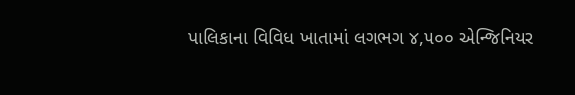પાલિકાના વિવિધ ખાતામાં લગભગ ૪,૫૦૦ એન્જિનિયર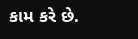કામ કરે છે.